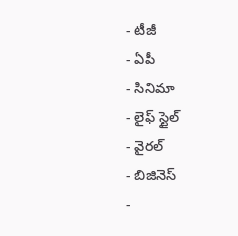- టీజీ
- ఏపీ
- సినిమా
- లైఫ్ స్టైల్
- వైరల్
- బిజినెస్
-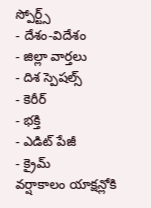స్పోర్ట్స్
- దేశం-విదేశం
- జిల్లా వార్తలు
- దిశ స్పెషల్స్
- కెరీర్
- భక్తి
- ఎడిట్ పేజీ
- క్రైమ్
వర్షాకాలం యాక్షన్లోకి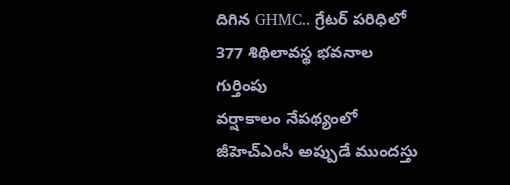దిగిన GHMC.. గ్రేటర్ పరిధిలో 377 శిథిలావస్థ భవనాల గుర్తింపు
వర్షాకాలం నేపథ్యంలో జీహెచ్ఎంసీ అప్పుడే ముందస్తు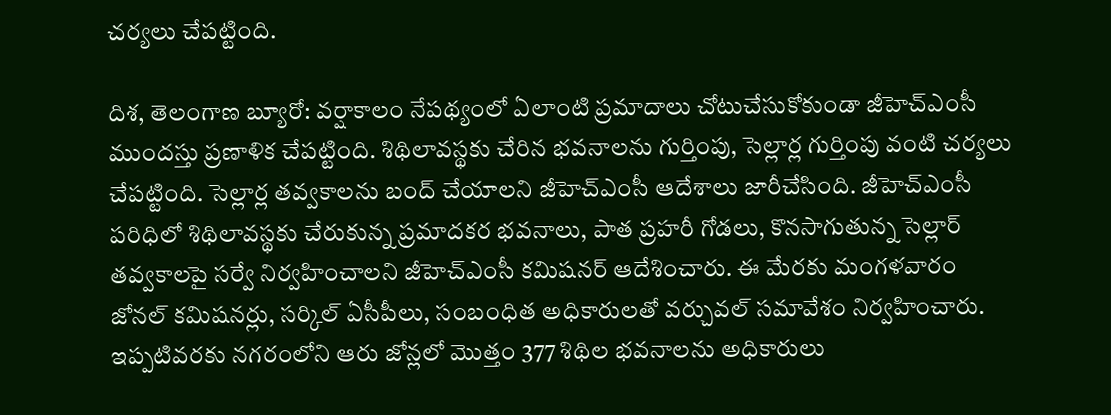చర్యలు చేపట్టింది.

దిశ, తెలంగాణ బ్యూరో: వర్షాకాలం నేపథ్యంలో ఏలాంటి ప్రమాదాలు చోటుచేసుకోకుండా జీహెచ్ఎంసీ ముందస్తు ప్రణాళిక చేపట్టింది. శిథిలావస్థకు చేరిన భవనాలను గుర్తింపు, సెల్లార్ల గుర్తింపు వంటి చర్యలు చేపట్టింది. సెల్లార్ల తవ్వకాలను బంద్ చేయాలని జీహెచ్ఎంసీ ఆదేశాలు జారీచేసింది. జీహెచ్ఎంసీ పరిధిలో శిథిలావస్థకు చేరుకున్న ప్రమాదకర భవనాలు, పాత ప్రహరీ గోడలు, కొనసాగుతున్న సెల్లార్ తవ్వకాలపై సర్వే నిర్వహించాలని జీహెచ్ఎంసీ కమిషనర్ ఆదేశించారు. ఈ మేరకు మంగళవారం జోనల్ కమిషనర్లు, సర్కిల్ ఏసీపీలు, సంబంధిత అధికారులతో వర్చువల్ సమావేశం నిర్వహించారు. ఇప్పటివరకు నగరంలోని ఆరు జోన్లలో మొత్తం 377 శిథిల భవనాలను అధికారులు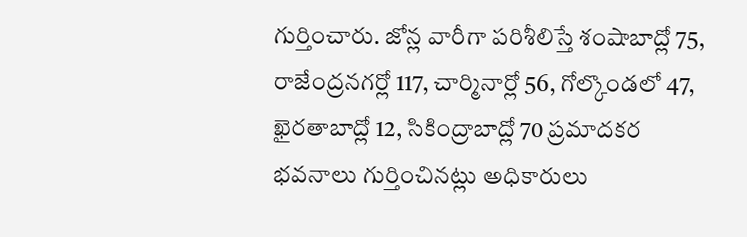గుర్తించారు. జోన్ల వారీగా పరిశీలిస్తే శంషాబాద్లో 75, రాజేంద్రనగర్లో 117, చార్మినార్లో 56, గోల్కొండలో 47, ఖైరతాబాద్లో 12, సికింద్రాబాద్లో 70 ప్రమాదకర భవనాలు గుర్తించినట్లు అధికారులు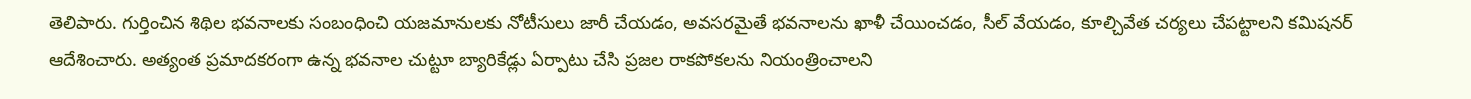తెలిపారు. గుర్తించిన శిథిల భవనాలకు సంబంధించి యజమానులకు నోటీసులు జారీ చేయడం, అవసరమైతే భవనాలను ఖాళీ చేయించడం, సీల్ వేయడం, కూల్చివేత చర్యలు చేపట్టాలని కమిషనర్ ఆదేశించారు. అత్యంత ప్రమాదకరంగా ఉన్న భవనాల చుట్టూ బ్యారికేడ్లు ఏర్పాటు చేసి ప్రజల రాకపోకలను నియంత్రించాలని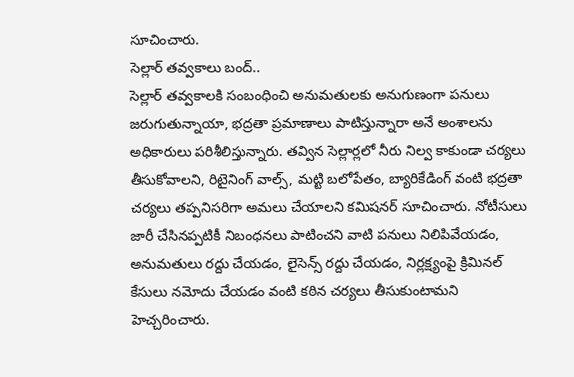సూచించారు.
సెల్లార్ తవ్వకాలు బంద్..
సెల్లార్ తవ్వకాలకి సంబంధించి అనుమతులకు అనుగుణంగా పనులు జరుగుతున్నాయా, భద్రతా ప్రమాణాలు పాటిస్తున్నారా అనే అంశాలను అధికారులు పరిశీలిస్తున్నారు. తవ్విన సెల్లార్లలో నీరు నిల్వ కాకుండా చర్యలు తీసుకోవాలని, రిటైనింగ్ వాల్స్, మట్టి బలోపేతం, బ్యారికేడింగ్ వంటి భద్రతా చర్యలు తప్పనిసరిగా అమలు చేయాలని కమిషనర్ సూచించారు. నోటీసులు జారీ చేసినప్పటికీ నిబంధనలు పాటించని వాటి పనులు నిలిపివేయడం, అనుమతులు రద్దు చేయడం, లైసెన్స్ రద్దు చేయడం, నిర్లక్ష్యంపై క్రిమినల్ కేసులు నమోదు చేయడం వంటి కఠిన చర్యలు తీసుకుంటామని హెచ్చరించారు.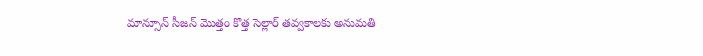మాన్సూన్ సీజన్ మొత్తం కొత్త సెల్లార్ తవ్వకాలకు అనుమతి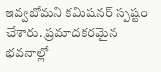ఇవ్వబోమని కమిషనర్ స్పష్టం చేశారు. ప్రమాదకరమైన భవనాల్లో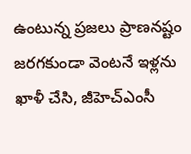ఉంటున్న ప్రజలు ప్రాణనష్టం జరగకుండా వెంటనే ఇళ్లను ఖాళీ చేసి, జీహెచ్ఎంసీ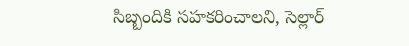సిబ్బందికి సహకరించాలని, సెల్లార్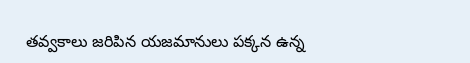తవ్వకాలు జరిపిన యజమానులు పక్కన ఉన్న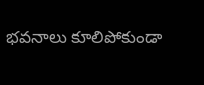భవనాలు కూలిపోకుండా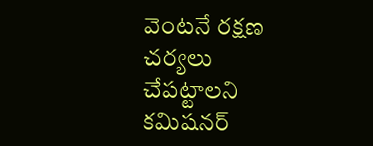వెంటనే రక్షణ చర్యలు చేపట్టాలని కమిషనర్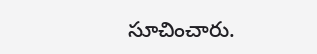సూచించారు.